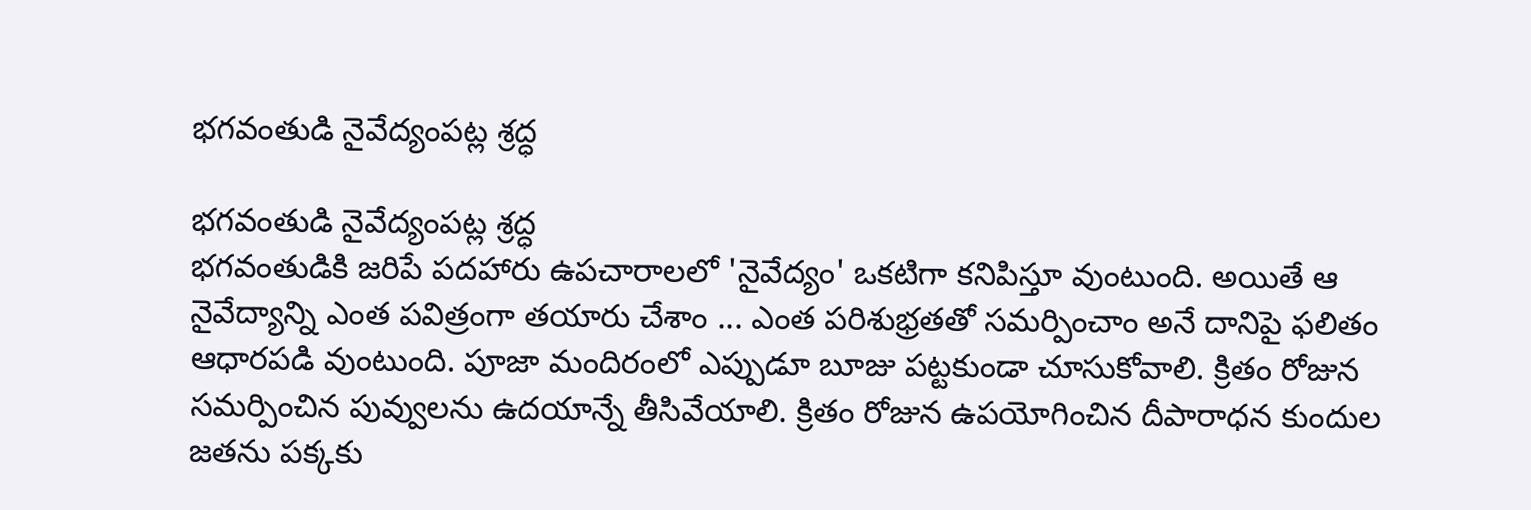భగవంతుడి నైవేద్యంపట్ల శ్రద్ధ

భగవంతుడి నైవేద్యంపట్ల శ్రద్ధ
భగవంతుడికి జరిపే పదహారు ఉపచారాలలో 'నైవేద్యం' ఒకటిగా కనిపిస్తూ వుంటుంది. అయితే ఆ నైవేద్యాన్ని ఎంత పవిత్రంగా తయారు చేశాం ... ఎంత పరిశుభ్రతతో సమర్పించాం అనే దానిపై ఫలితం ఆధారపడి వుంటుంది. పూజా మందిరంలో ఎప్పుడూ బూజు పట్టకుండా చూసుకోవాలి. క్రితం రోజున సమర్పించిన పువ్వులను ఉదయాన్నే తీసివేయాలి. క్రితం రోజున ఉపయోగించిన దీపారాధన కుందుల జతను పక్కకు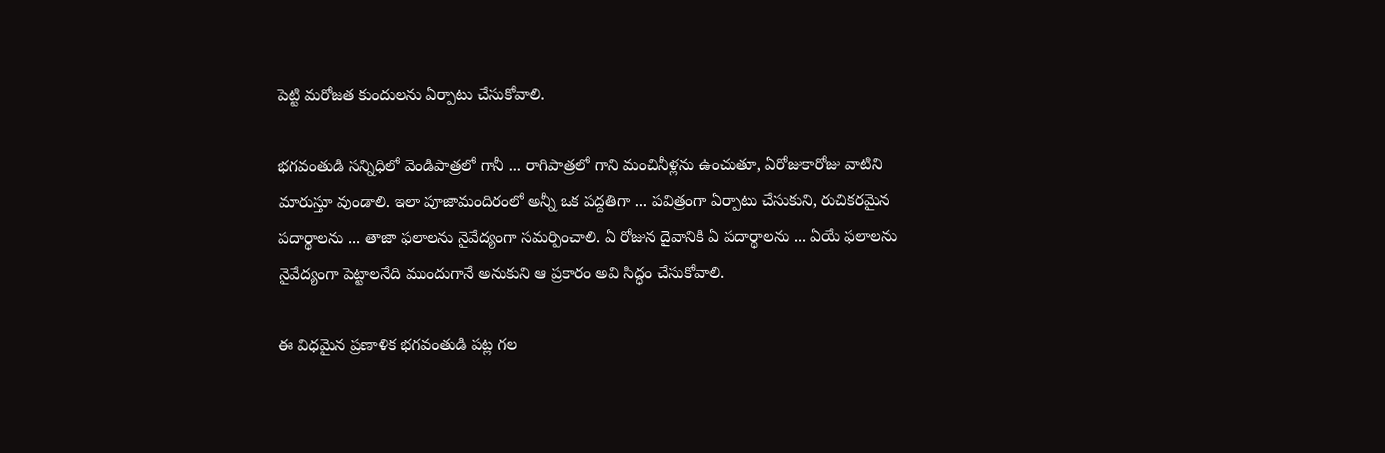పెట్టి మరోజత కుందులను ఏర్పాటు చేసుకోవాలి.

భగవంతుడి సన్నిధిలో వెండిపాత్రలో గానీ ... రాగిపాత్రలో గాని మంచినీళ్లను ఉంచుతూ, ఏరోజుకారోజు వాటిని మారుస్తూ వుండాలి. ఇలా పూజామందిరంలో అన్నీ ఒక పద్దతిగా ... పవిత్రంగా ఏర్పాటు చేసుకుని, రుచికరమైన పదార్థాలను ... తాజా ఫలాలను నైవేద్యంగా సమర్పించాలి. ఏ రోజున దైవానికి ఏ పదార్థాలను ... ఏయే ఫలాలను నైవేద్యంగా పెట్టాలనేది ముందుగానే అనుకుని ఆ ప్రకారం అవి సిద్ధం చేసుకోవాలి.

ఈ విధమైన ప్రణాళిక భగవంతుడి పట్ల గల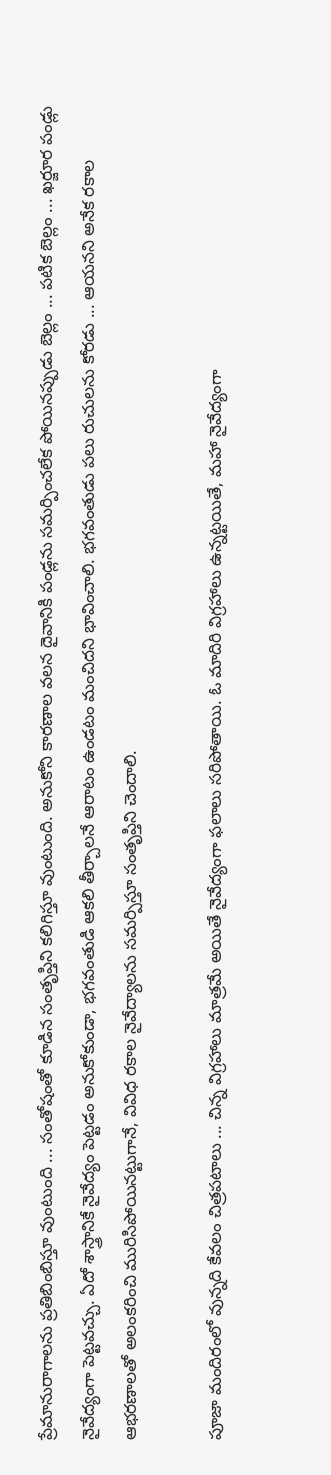ప్రేమానురాగాలను ప్రతిబింబిస్తూ వుంటుంది ... సంతోషంతో కూడిన సంతృప్తిని కలిగిస్తూ వుంటుంది. అనుకోని కారణాల వలన దైవానికి పండ్లను సమర్పించలేక పోయినప్పుడు బెల్లం ... పటిక బెల్లం ... ఖర్జూర పండ్లు నైవేద్యంగా పెట్టవచ్చు. ఏదో శాస్త్రానికే నైవేద్యం పెట్టడం అనుకోకుండా, భగవంతుడి ఆకలి తీర్చాలనే ఆరాటం ఉండటం మంచిదని భావించాలి. భగవంతుడు పలు రుచులను కోరడు ... ఆయనని అనేక రకాల ఆభరణాలతో అలంకరించి మురిసిపోయినట్టుగానే, వివిధ రకాల నైవేద్యాలను సమర్పిస్తూ సంతృప్తిని చెందాలి.

పూజా మందిరంలో వున్నది కేవలం చిత్రపటాలు ... చిన్న విగ్రహాలు మాత్రమే అయితే నైవేద్యంగా ఫలాలు సరిపోతాయి. ఓ మాదిరి విగ్రహాలు ఉన్నట్టయితే, మహా నైవేద్యంగా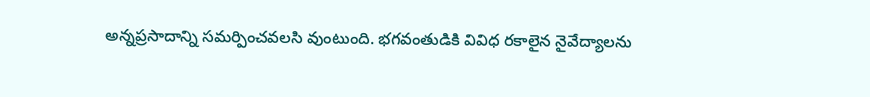అన్నప్రసాదాన్ని సమర్పించవలసి వుంటుంది. భగవంతుడికి వివిధ రకాలైన నైవేద్యాలను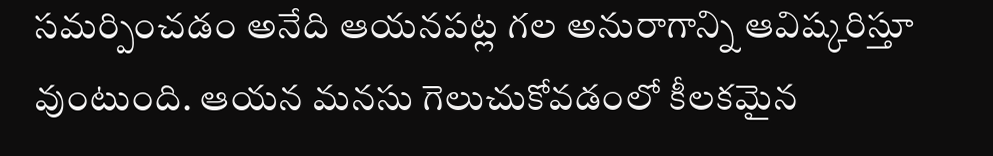సమర్పించడం అనేది ఆయనపట్ల గల అనురాగాన్ని ఆవిష్కరిస్తూ వుంటుంది. ఆయన మనసు గెలుచుకోవడంలో కీలకమైన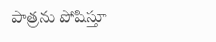పాత్రను పోషిస్తూ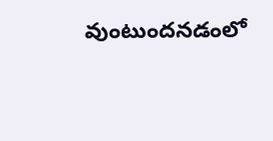వుంటుందనడంలో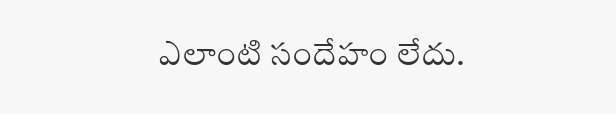ఎలాంటి సందేహం లేదు.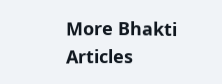More Bhakti Articles